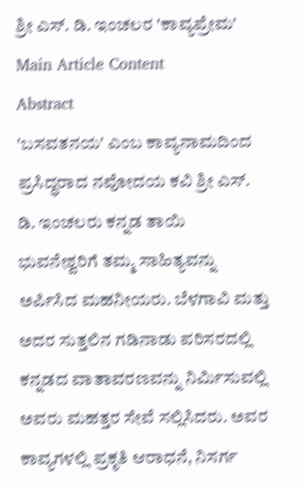ಶ್ರೀ ಎಸ್. ಡಿ. ಇಂಚಲರ 'ಕಾವ್ಯಪ್ರೇಮ'
Main Article Content
Abstract
'ಬಸವತನಯ' ಎಂಬ ಕಾವ್ಯನಾಮದಿಂದ ಪ್ರಸಿದ್ಧರಾದ ನವೋದಯ ಕವಿ ಶ್ರೀ ಎಸ್. ಡಿ. ಇಂಚಲರು ಕನ್ನಡ ತಾಯಿ ಭುವನೇಶ್ವರಿಗೆ ತಮ್ಮ ಸಾಹಿತ್ಯವನ್ನು ಅರ್ಪಿಸಿದ ಮಹನೀಯರು. ಬೆಳಗಾವಿ ಮತ್ತು ಅದರ ಸುತ್ತಲಿನ ಗಡಿನಾಡು ಪರಿಸರದಲ್ಲಿ ಕನ್ನಡದ ವಾತಾವರಣವನ್ನು ನಿರ್ಮಿಸುವಲ್ಲಿ ಅವರು ಮಹತ್ತರ ಸೇವೆ ಸಲ್ಲಿಸಿದರು. ಅವರ ಕಾವ್ಯಗಳಲ್ಲಿ ಪ್ರಕೃತಿ ಆರಾಧನೆ, ನಿಸರ್ಗ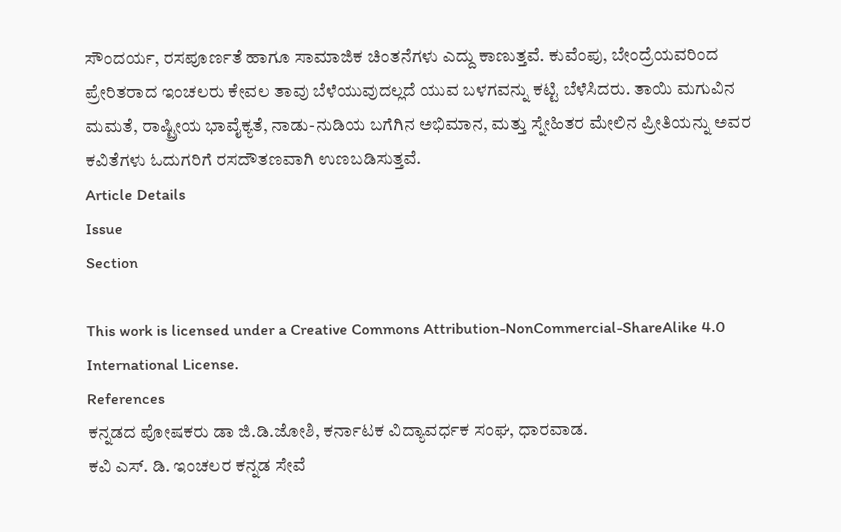ಸೌಂದರ್ಯ, ರಸಪೂರ್ಣತೆ ಹಾಗೂ ಸಾಮಾಜಿಕ ಚಿಂತನೆಗಳು ಎದ್ದು ಕಾಣುತ್ತವೆ. ಕುವೆಂಪು, ಬೇಂದ್ರೆಯವರಿಂದ ಪ್ರೇರಿತರಾದ ಇಂಚಲರು ಕೇವಲ ತಾವು ಬೆಳೆಯುವುದಲ್ಲದೆ ಯುವ ಬಳಗವನ್ನು ಕಟ್ಟಿ ಬೆಳೆಸಿದರು. ತಾಯಿ ಮಗುವಿನ ಮಮತೆ, ರಾಷ್ಟ್ರೀಯ ಭಾವೈಕ್ಯತೆ, ನಾಡು-ನುಡಿಯ ಬಗೆಗಿನ ಅಭಿಮಾನ, ಮತ್ತು ಸ್ನೇಹಿತರ ಮೇಲಿನ ಪ್ರೀತಿಯನ್ನು ಅವರ ಕವಿತೆಗಳು ಓದುಗರಿಗೆ ರಸದೌತಣವಾಗಿ ಉಣಬಡಿಸುತ್ತವೆ.
Article Details
Issue
Section

This work is licensed under a Creative Commons Attribution-NonCommercial-ShareAlike 4.0 International License.
References
ಕನ್ನಡದ ಪೋಷಕರು ಡಾ ಜಿ.ಡಿ.ಜೋಶಿ, ಕರ್ನಾಟಕ ವಿದ್ಯಾವರ್ಧಕ ಸಂಘ, ಧಾರವಾಡ.
ಕವಿ ಎಸ್. ಡಿ. ಇಂಚಲರ ಕನ್ನಡ ಸೇವೆ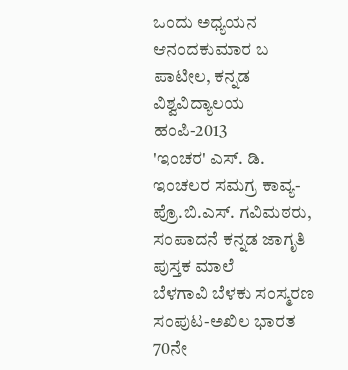ಒಂದು ಅಧ್ಯಯನ ಆನಂದಕುಮಾರ ಬ ಪಾಟೀಲ, ಕನ್ನಡ ವಿಶ್ವವಿದ್ಯಾಲಯ ಹಂಪಿ-2013
'ಇಂಚರ' ಎಸ್. ಡಿ. ಇಂಚಲರ ಸಮಗ್ರ ಕಾವ್ಯ- ಪ್ರೊ.ಬಿ.ಎಸ್. ಗವಿಮಠರು, ಸಂಪಾದನೆ ಕನ್ನಡ ಜಾಗೃತಿ ಪುಸ್ತಕ ಮಾಲೆ
ಬೆಳಗಾವಿ ಬೆಳಕು ಸಂಸ್ಮರಣ ಸಂಪುಟ-ಅಖಿಲ ಭಾರತ 70ನೇ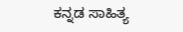ಕನ್ನಡ ಸಾಹಿತ್ಯ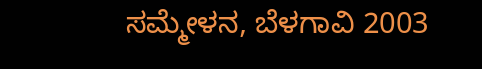ಸಮ್ಮೇಳನ, ಬೆಳಗಾವಿ 2003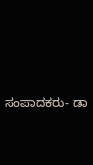ಸಂಪಾದಕರು- ಡಾ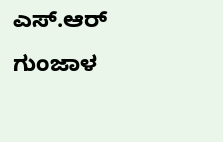ಎಸ್.ಆರ್ ಗುಂಜಾಳ